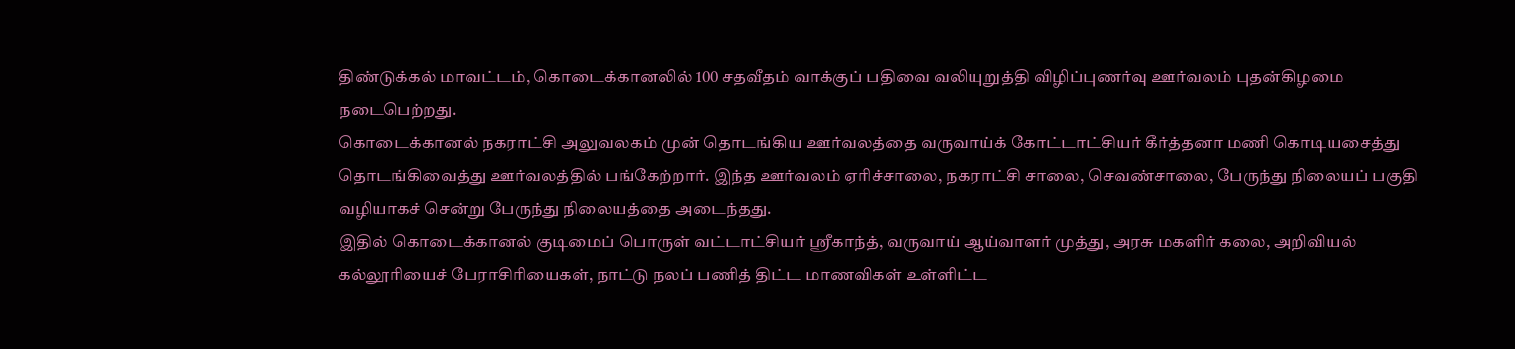திண்டுக்கல் மாவட்டம், கொடைக்கானலில் 100 சதவீதம் வாக்குப் பதிவை வலியுறுத்தி விழிப்புணர்வு ஊர்வலம் புதன்கிழமை நடைபெற்றது.
கொடைக்கானல் நகராட்சி அலுவலகம் முன் தொடங்கிய ஊர்வலத்தை வருவாய்க் கோட்டாட்சியர் கீர்த்தனா மணி கொடியசைத்து தொடங்கிவைத்து ஊர்வலத்தில் பங்கேற்றார். இந்த ஊர்வலம் ஏரிச்சாலை, நகராட்சி சாலை, செவண்சாலை, பேருந்து நிலையப் பகுதி வழியாகச் சென்று பேருந்து நிலையத்தை அடைந்தது.
இதில் கொடைக்கானல் குடிமைப் பொருள் வட்டாட்சியர் ஸ்ரீகாந்த், வருவாய் ஆய்வாளர் முத்து, அரசு மகளிர் கலை, அறிவியல் கல்லூரியைச் பேராசிரியைகள், நாட்டு நலப் பணித் திட்ட மாணவிகள் உள்ளிட்ட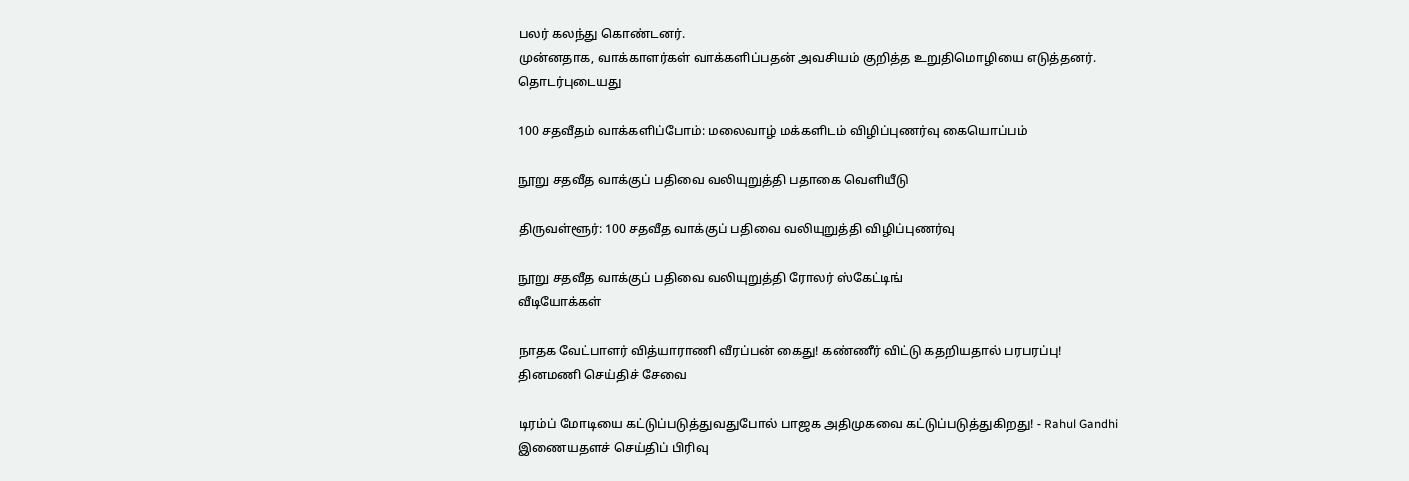பலர் கலந்து கொண்டனர்.
முன்னதாக, வாக்காளர்கள் வாக்களிப்பதன் அவசியம் குறித்த உறுதிமொழியை எடுத்தனர்.
தொடர்புடையது

100 சதவீதம் வாக்களிப்போம்: மலைவாழ் மக்களிடம் விழிப்புணர்வு கையொப்பம்

நூறு சதவீத வாக்குப் பதிவை வலியுறுத்தி பதாகை வெளியீடு

திருவள்ளூர்: 100 சதவீத வாக்குப் பதிவை வலியுறுத்தி விழிப்புணர்வு

நூறு சதவீத வாக்குப் பதிவை வலியுறுத்தி ரோலர் ஸ்கேட்டிங்
வீடியோக்கள்

நாதக வேட்பாளர் வித்யாராணி வீரப்பன் கைது! கண்ணீர் விட்டு கதறியதால் பரபரப்பு!
தினமணி செய்திச் சேவை

டிரம்ப் மோடியை கட்டுப்படுத்துவதுபோல் பாஜக அதிமுகவை கட்டுப்படுத்துகிறது! - Rahul Gandhi
இணையதளச் செய்திப் பிரிவு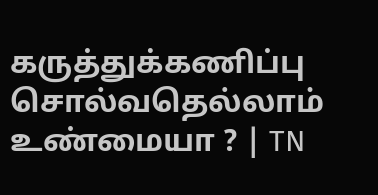கருத்துக்கணிப்பு சொல்வதெல்லாம் உண்மையா ? | TN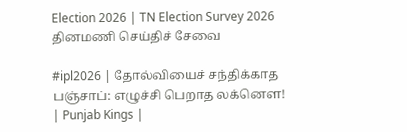Election 2026 | TN Election Survey 2026
தினமணி செய்திச் சேவை

#ipl2026 | தோல்வியைச் சந்திக்காத பஞ்சாப்: எழுச்சி பெறாத லக்னௌ! | Punjab Kings |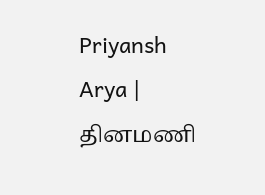Priyansh Arya |
தினமணி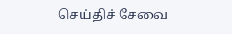செய்திச் சேவை